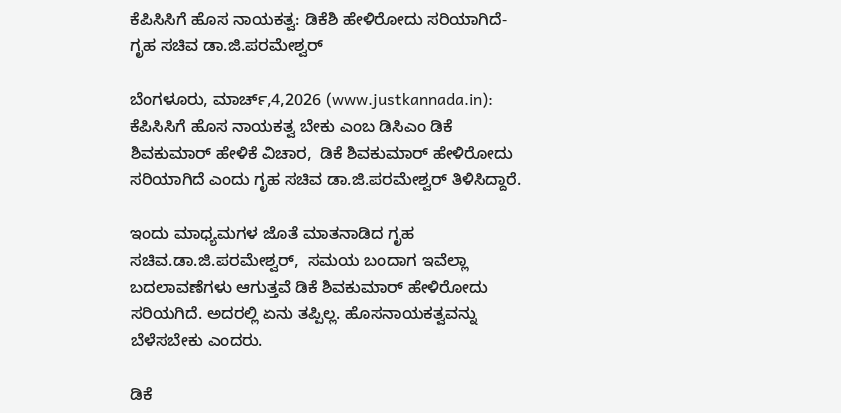ಕೆಪಿಸಿಸಿಗೆ ಹೊಸ ನಾಯಕತ್ವ: ಡಿಕೆಶಿ ಹೇಳಿರೋದು ಸರಿಯಾಗಿದೆ- ಗೃಹ ಸಚಿವ ಡಾ.ಜಿ.ಪರಮೇಶ್ವರ್

ಬೆಂಗಳೂರು, ಮಾರ್ಚ್,4,2026 (www.justkannada.in): ಕೆಪಿಸಿಸಿಗೆ ಹೊಸ ನಾಯಕತ್ವ ಬೇಕು ಎಂಬ ಡಿಸಿಎಂ ಡಿಕೆ ಶಿವಕುಮಾರ್ ಹೇಳಿಕೆ ವಿಚಾರ,  ಡಿಕೆ ಶಿವಕುಮಾರ್ ಹೇಳಿರೋದು ಸರಿಯಾಗಿದೆ ಎಂದು ಗೃಹ ಸಚಿವ ಡಾ.ಜಿ.ಪರಮೇಶ್ವರ್ ತಿಳಿಸಿದ್ದಾರೆ.

ಇಂದು ಮಾಧ್ಯಮಗಳ ಜೊತೆ ಮಾತನಾಡಿದ ಗೃಹ ಸಚಿವ.ಡಾ.ಜಿ.ಪರಮೇಶ್ವರ್,  ಸಮಯ ಬಂದಾಗ ಇವೆಲ್ಲಾ ಬದಲಾವಣೆಗಳು ಆಗುತ್ತವೆ ಡಿಕೆ ಶಿವಕುಮಾರ್ ಹೇಳಿರೋದು ಸರಿಯಗಿದೆ. ಅದರಲ್ಲಿ ಏನು ತಪ್ಪಿಲ್ಲ. ಹೊಸನಾಯಕತ್ವವನ್ನು ಬೆಳೆಸಬೇಕು ಎಂದರು.

ಡಿಕೆ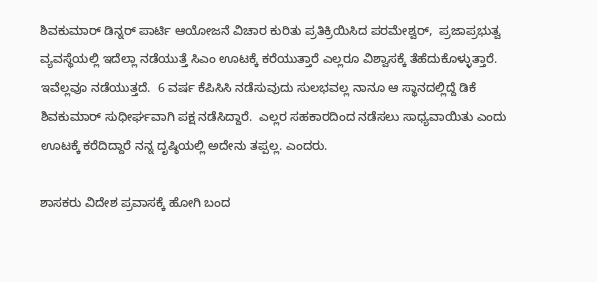ಶಿವಕುಮಾರ್ ಡಿನ್ನರ್ ಪಾರ್ಟಿ ಆಯೋಜನೆ ವಿಚಾರ ಕುರಿತು ಪ್ರತಿಕ್ರಿಯಿಸಿದ ಪರಮೇಶ್ವರ್,  ಪ್ರಜಾಪ್ರಭುತ್ವ ವ್ಯವಸ್ಥೆಯಲ್ಲಿ ಇದೆಲ್ಲಾ ನಡೆಯುತ್ತೆ ಸಿಎಂ ಊಟಕ್ಕೆ ಕರೆಯುತ್ತಾರೆ ಎಲ್ಲರೂ ವಿಶ್ವಾಸಕ್ಕೆ ತೆಹೆದುಕೊಳ್ಳುತ್ತಾರೆ. ಇವೆಲ್ಲವೂ ನಡೆಯುತ್ತದೆ.  6 ವರ್ಷ ಕೆಪಿಸಿಸಿ ನಡೆಸುವುದು ಸುಲಭವಲ್ಲ ನಾನೂ ಆ ಸ್ಥಾನದಲ್ಲಿದ್ದೆ ಡಿಕೆ  ಶಿವಕುಮಾರ್ ಸುಧೀರ್ಘವಾಗಿ ಪಕ್ಷ ನಡೆಸಿದ್ದಾರೆ.  ಎಲ್ಲರ ಸಹಕಾರದಿಂದ ನಡೆಸಲು ಸಾಧ್ಯವಾಯಿತು ಎಂದು ಊಟಕ್ಕೆ ಕರೆದಿದ್ದಾರೆ ನನ್ನ ದೃಷ್ಠಿಯಲ್ಲಿ ಅದೇನು ತಪ್ಪಲ್ಲ. ಎಂದರು.

ಶಾಸಕರು ವಿದೇಶ ಪ್ರವಾಸಕ್ಕೆ ಹೋಗಿ ಬಂದ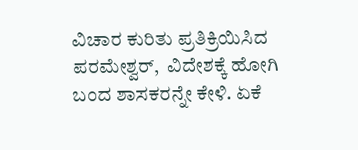ವಿಚಾರ ಕುರಿತು ಪ್ರತಿಕ್ರಿಯಿಸಿದ ಪರಮೇಶ್ವರ್,  ವಿದೇಶಕ್ಕೆ ಹೋಗಿ ಬಂದ ಶಾಸಕರನ್ನೇ ಕೇಳಿ. ಏಕೆ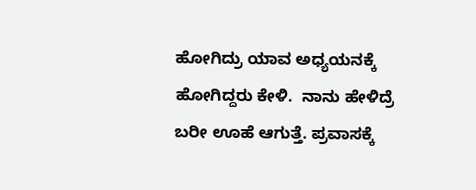ಹೋಗಿದ್ರು ಯಾವ ಅಧ್ಯಯನಕ್ಕೆ ಹೋಗಿದ್ದರು ಕೇಳಿ.  ನಾನು ಹೇಳಿದ್ರೆ ಬರೀ ಊಹೆ ಆಗುತ್ತೆ. ಪ್ರವಾಸಕ್ಕೆ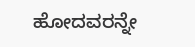ಹೋದವರನ್ನೇ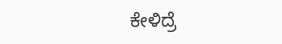ಕೇಳಿದ್ರೆ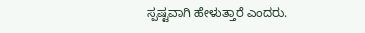ಸ್ಪಷ್ಟವಾಗಿ ಹೇಳುತ್ತಾರೆ ಎಂದರು.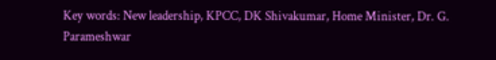Key words: New leadership, KPCC, DK Shivakumar, Home Minister, Dr. G. Parameshwar